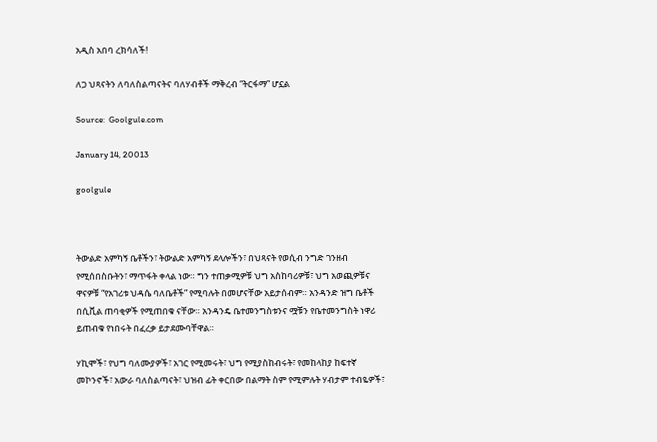አዲስ አበባ ረክሳለች!

ለጋ ህጻናትን ለባለስልጣናትና ባለሃብቶች ማቅረብ “ትርፋማ” ሆኗል

Source:  Goolgule.com

January 14, 20013

goolgule



ትውልድ አምካኝ ቤቶችን፣ ትውልድ አምካኝ ደላሎችን፣ በህጻናት የወሲብ ንግድ ገንዘብ የሚሰበስቡትን፣ ማጥፋት ቀላል ነው። ግን ተጠቃሚዎቹ ህግ አስከባሪዎቹ፣ ህግ አወጪዎቹና ዋናዎቹ “የአገሪቱ ህዳሴ ባለቤቶች” የሚባሉት በመሆናቸው አይታሰብም። አንዳንድ ዝግ ቤቶች በሲቪል ጠባቂዎች የሚጠበቁ ናቸው። አንዳንዴ ቤተመንግስቱንና ሟቹን የቤተመንግስት ነዋሪ ይጠብቁ የነበሩት በፈረቃ ይታደሙባቸዋል።

ሃኪሞች፣ የህግ ባለሙያዎች፣ አገር የሚመሩት፣ ህግ የሚያስከብሩት፣ የመከላከያ ከፍተኛ መኮንኖች፣ አውራ ባለስልጣናት፣ ህዝብ ፊት ቀርበው በልማት ስም የሚምሉት ሃብታም ተብዬዎች፣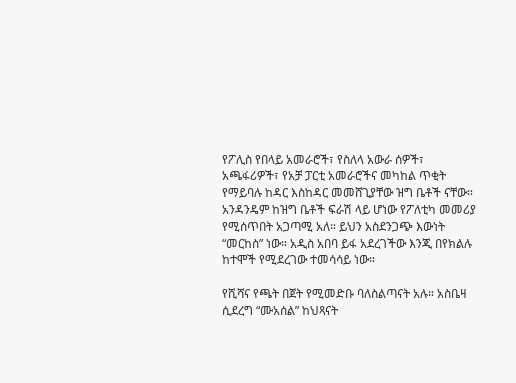የፖሊስ የበላይ አመራሮች፣ የስለላ አውራ ሰዎች፣ አጫፋሪዎች፣ የአቻ ፓርቲ አመራሮችና መካከል ጥቂት የማይባሉ ከዳር እስከዳር መመሸጊያቸው ዝግ ቤቶች ናቸው። አንዳንዴም ከዝግ ቤቶች ፍራሽ ላይ ሆነው የፖለቲካ መመሪያ የሚሰጥበት አጋጣሚ አለ። ይህን አስደንጋጭ እውነት “መርከስ” ነው። አዲስ አበባ ይፋ አደረገችው እንጂ በየክልሉ ከተሞች የሚደረገው ተመሳሳይ ነው።

የሺሻና የጫት በጀት የሚመድቡ ባለስልጣናት አሉ። አስቤዛ ሲደረግ “ሙአሰል” ከህጻናት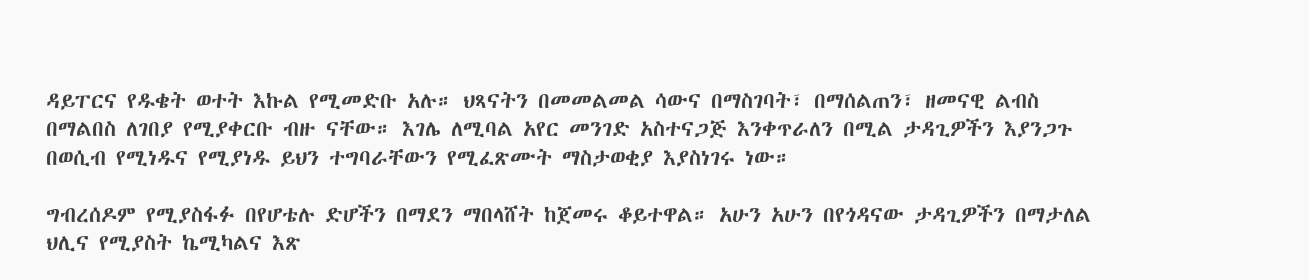ዳይፐርና የዱቄት ወተት እኩል የሚመድቡ አሉ። ህጻናትን በመመልመል ሳውና በማስገባት፣ በማሰልጠን፣ ዘመናዊ ልብስ በማልበስ ለገበያ የሚያቀርቡ ብዙ ናቸው። እገሌ ለሚባል አየር መንገድ አስተናጋጅ እንቀጥራለን በሚል ታዳጊዎችን እያንጋጉ በወሲብ የሚነዱና የሚያነዱ ይህን ተግባራቸውን የሚፈጽሙት ማስታወቂያ እያስነገሩ ነው።

ግብረሰዶም የሚያስፋፉ በየሆቴሉ ድሆችን በማደን ማበላሸት ከጀመሩ ቆይተዋል። አሁን አሁን በየጎዳናው ታዳጊዎችን በማታለል ህሊና የሚያስት ኬሚካልና እጽ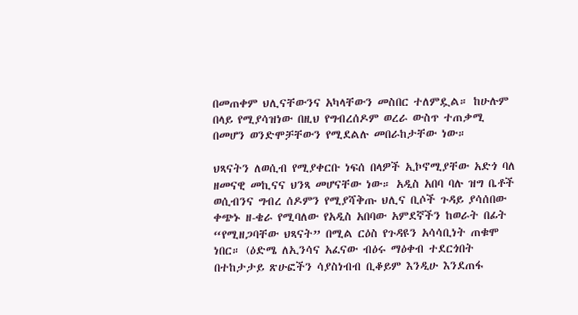በመጠቀም ህሊናቸውንና አካላቸውን መስበር ተለምዷል። ከሁሉም በላይ የሚያሳዝነው በዚህ የግብረሰዶም ወረራ ውስጥ ተጠቃሚ በመሆን ወንድሞቻቸውን የሚደልሉ መበራከታቸው ነው።

ህጻናትን ለወሲብ የሚያቀርቡ ነፍሰ በላዎች ኢኮኖሚያቸው አድጎ ባለ ዘመናዊ መኪናና ህንጻ መሆናቸው ነው። አዲስ አበባ ባሉ ዝግ ቤቶች ወሲብንና ግብረ ሰዶምን የሚያሻቅጡ ህሊና ቢሶች ጉዳይ ያሳሰበው ቀጭኑ ዘ-ቄራ የሚባለው የአዲስ አበባው አምደኛችን ከወራት በፊት “የሚዘጋባቸው ህጻናት” በሚል ርዕስ የጉዳዩን አሳሳቢነት ጠቁሞ ነበር። (ዕድሜ ለኢንሳና አፈናው ብዕሩ ማዕቀብ ተደርጎበት በተከታታይ ጽሁፎችን ሳያስነብብ ቢቆይም እንዲሁ እንደጠፋ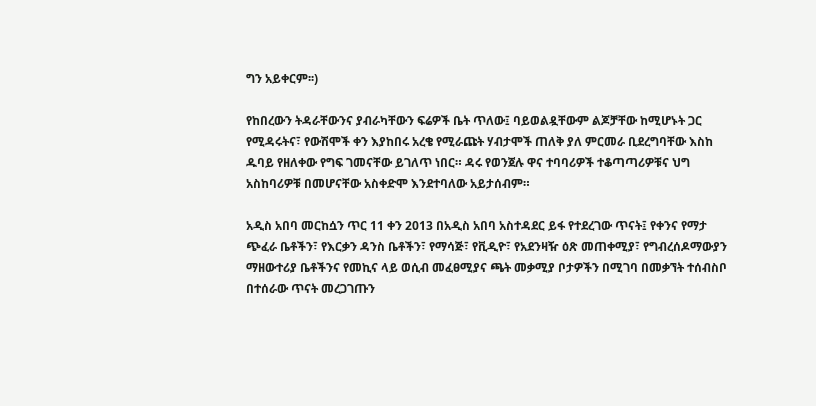ግን አይቀርም፡፡)

የከበረውን ትዳራቸውንና ያብራካቸውን ፍሬዎች ቤት ጥለው፤ ባይወልዷቸውም ልጆቻቸው ከሚሆኑት ጋር የሚዳሩትና፣ የውሽሞች ቀን እያከበሩ አረቄ የሚራጩት ሃብታሞች ጠለቅ ያለ ምርመራ ቢደረግባቸው እስከ ዱባይ የዘለቀው የግፍ ገመናቸው ይገለጥ ነበር። ዳሩ የወንጀሉ ዋና ተባባሪዎች ተቆጣጣሪዎቹና ህግ አስከባሪዎቹ በመሆናቸው አስቀድሞ እንደተባለው አይታሰብም።

አዲስ አበባ መርከሷን ጥር 11 ቀን 2013 በአዲስ አበባ አስተዳደር ይፋ የተደረገው ጥናት፤ የቀንና የማታ ጭፈራ ቤቶችን፣ የእርቃን ዳንስ ቤቶችን፣ የማሳጅ፣ የቪዲዮ፣ የአደንዛዥ ዕጽ መጠቀሚያ፣ የግብረሰዶማውያን ማዘውተሪያ ቤቶችንና የመኪና ላይ ወሲብ መፈፀሚያና ጫት መቃሚያ ቦታዎችን በሚገባ በመቃኘት ተሰብስቦ በተሰራው ጥናት መረጋገጡን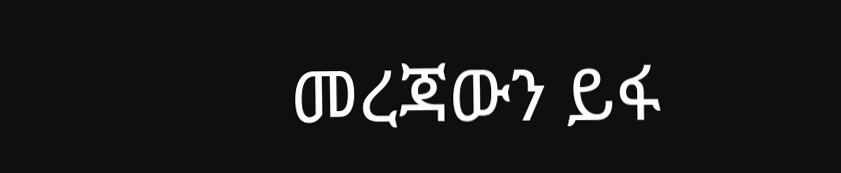መረጃውን ይፋ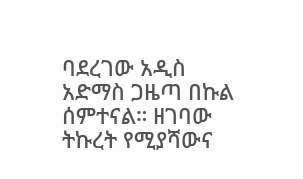ባደረገው አዲስ አድማስ ጋዜጣ በኩል ሰምተናል። ዘገባው ትኩረት የሚያሻውና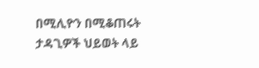በሚሊዮን በሚቆጠሩት ታዳጊዎች ህይወት ላይ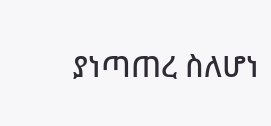ያነጣጠረ ስለሆነ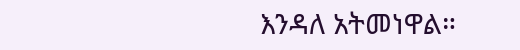እንዳለ አትመነዋል።